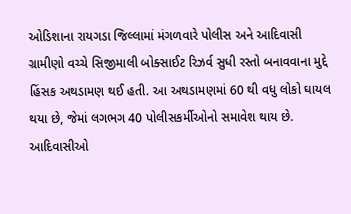ઓડિશાના રાયગડા જિલ્લામાં મંગળવારે પોલીસ અને આદિવાસી ગ્રામીણો વચ્ચે સિજીમાલી બોક્સાઈટ રિઝર્વ સુધી રસ્તો બનાવવાના મુદ્દે હિંસક અથડામણ થઈ હતી. આ અથડામણમાં 60 થી વધુ લોકો ઘાયલ થયા છે, જેમાં લગભગ 40 પોલીસકર્મીઓનો સમાવેશ થાય છે. આદિવાસીઓ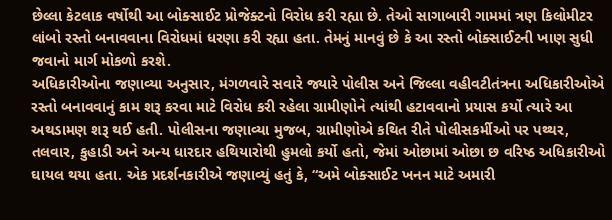છેલ્લા કેટલાક વર્ષોથી આ બોક્સાઈટ પ્રોજેક્ટનો વિરોધ કરી રહ્યા છે. તેઓ સાગાબારી ગામમાં ત્રણ કિલોમીટર લાંબો રસ્તો બનાવવાના વિરોધમાં ધરણા કરી રહ્યા હતા. તેમનું માનવું છે કે આ રસ્તો બોક્સાઈટની ખાણ સુધી જવાનો માર્ગ મોકળો કરશે.
અધિકારીઓના જણાવ્યા અનુસાર, મંગળવારે સવારે જ્યારે પોલીસ અને જિલ્લા વહીવટીતંત્રના અધિકારીઓએ રસ્તો બનાવવાનું કામ શરૂ કરવા માટે વિરોધ કરી રહેલા ગ્રામીણોને ત્યાંથી હટાવવાનો પ્રયાસ કર્યો ત્યારે આ અથડામણ શરૂ થઈ હતી. પોલીસના જણાવ્યા મુજબ, ગ્રામીણોએ કથિત રીતે પોલીસકર્મીઓ પર પથ્થર, તલવાર, કુહાડી અને અન્ય ધારદાર હથિયારોથી હુમલો કર્યો હતો, જેમાં ઓછામાં ઓછા છ વરિષ્ઠ અધિકારીઓ ઘાયલ થયા હતા. એક પ્રદર્શનકારીએ જણાવ્યું હતું કે, “અમે બોક્સાઈટ ખનન માટે અમારી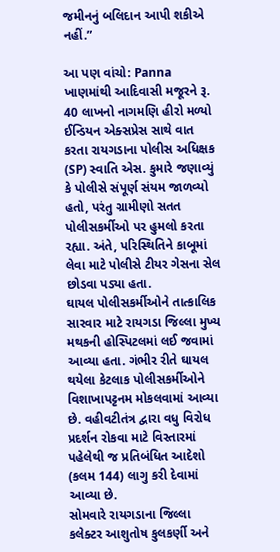જમીનનું બલિદાન આપી શકીએ નહીં.”

આ પણ વાંચો: Panna ખાણમાંથી આદિવાસી મજૂરને રૂ. 40 લાખનો નાગમણિ હીરો મળ્યો
ઈન્ડિયન એક્સપ્રેસ સાથે વાત કરતા રાયગડાના પોલીસ અધિક્ષક (SP) સ્વાતિ એસ. કુમારે જણાવ્યું કે પોલીસે સંપૂર્ણ સંયમ જાળવ્યો હતો, પરંતુ ગ્રામીણો સતત પોલીસકર્મીઓ પર હુમલો કરતા રહ્યા. અંતે, પરિસ્થિતિને કાબૂમાં લેવા માટે પોલીસે ટીયર ગેસના સેલ છોડવા પડ્યા હતા.
ઘાયલ પોલીસકર્મીઓને તાત્કાલિક સારવાર માટે રાયગડા જિલ્લા મુખ્ય મથકની હોસ્પિટલમાં લઈ જવામાં આવ્યા હતા. ગંભીર રીતે ઘાયલ થયેલા કેટલાક પોલીસકર્મીઓને વિશાખાપટ્ટનમ મોકલવામાં આવ્યા છે. વહીવટીતંત્ર દ્વારા વધુ વિરોધ પ્રદર્શન રોકવા માટે વિસ્તારમાં પહેલેથી જ પ્રતિબંધિત આદેશો (કલમ 144) લાગુ કરી દેવામાં આવ્યા છે.
સોમવારે રાયગડાના જિલ્લા કલેક્ટર આશુતોષ કુલકર્ણી અને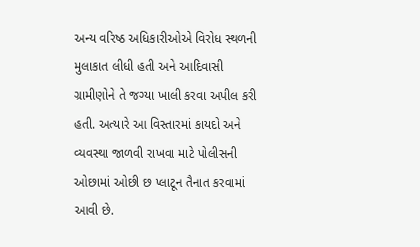અન્ય વરિષ્ઠ અધિકારીઓએ વિરોધ સ્થળની મુલાકાત લીધી હતી અને આદિવાસી ગ્રામીણોને તે જગ્યા ખાલી કરવા અપીલ કરી હતી. અત્યારે આ વિસ્તારમાં કાયદો અને વ્યવસ્થા જાળવી રાખવા માટે પોલીસની ઓછામાં ઓછી છ પ્લાટૂન તૈનાત કરવામાં આવી છે.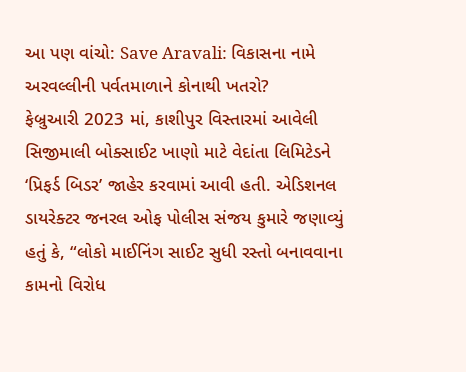આ પણ વાંચો: Save Aravali: વિકાસના નામે અરવલ્લીની પર્વતમાળાને કોનાથી ખતરો?
ફેબ્રુઆરી 2023 માં, કાશીપુર વિસ્તારમાં આવેલી સિજીમાલી બોક્સાઈટ ખાણો માટે વેદાંતા લિમિટેડને ‘પ્રિફર્ડ બિડર’ જાહેર કરવામાં આવી હતી. એડિશનલ ડાયરેક્ટર જનરલ ઓફ પોલીસ સંજય કુમારે જણાવ્યું હતું કે, “લોકો માઈનિંગ સાઈટ સુધી રસ્તો બનાવવાના કામનો વિરોધ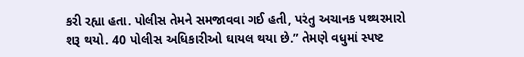કરી રહ્યા હતા. પોલીસ તેમને સમજાવવા ગઈ હતી, પરંતુ અચાનક પથ્થરમારો શરૂ થયો. 40 પોલીસ અધિકારીઓ ઘાયલ થયા છે.” તેમણે વધુમાં સ્પષ્ટ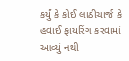કર્યું કે કોઈ લાઠીચાર્જ કે હવાઈ ફાયરિંગ કરવામાં આવ્યું નથી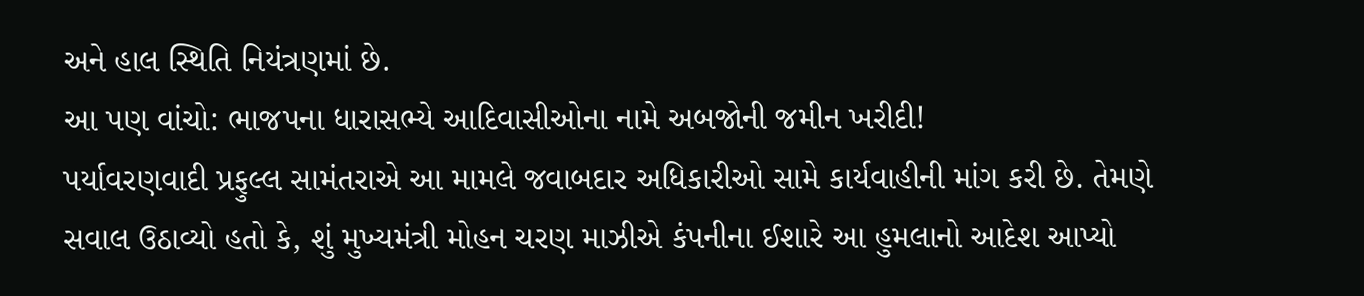અને હાલ સ્થિતિ નિયંત્રણમાં છે.
આ પણ વાંચો: ભાજપના ધારાસભ્યે આદિવાસીઓના નામે અબજોની જમીન ખરીદી!
પર્યાવરણવાદી પ્રફુલ્લ સામંતરાએ આ મામલે જવાબદાર અધિકારીઓ સામે કાર્યવાહીની માંગ કરી છે. તેમણે સવાલ ઉઠાવ્યો હતો કે, શું મુખ્યમંત્રી મોહન ચરણ માઝીએ કંપનીના ઈશારે આ હુમલાનો આદેશ આપ્યો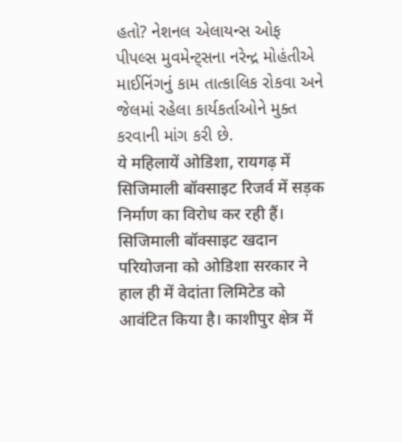હતો? નેશનલ એલાયન્સ ઓફ પીપલ્સ મુવમેન્ટ્સના નરેન્દ્ર મોહંતીએ માઈનિંગનું કામ તાત્કાલિક રોકવા અને જેલમાં રહેલા કાર્યકર્તાઓને મુક્ત કરવાની માંગ કરી છે.
ये महिलायें ओडिशा, रायगढ़ में सिजिमाली बॉक्साइट रिजर्व में सड़क निर्माण का विरोध कर रही हैं। सिजिमाली बॉक्साइट खदान परियोजना को ओडिशा सरकार ने हाल ही में वेदांता लिमिटेड को आवंटित किया है। काशीपुर क्षेत्र में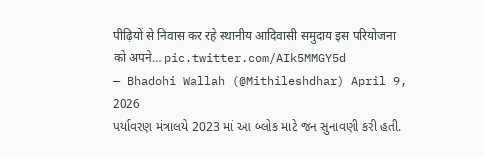पीढ़ियों से निवास कर रहे स्थानीय आदिवासी समुदाय इस परियोजना को अपने… pic.twitter.com/AIk5MMGY5d
— Bhadohi Wallah (@Mithileshdhar) April 9, 2026
પર્યાવરણ મંત્રાલયે 2023 માં આ બ્લોક માટે જન સુનાવણી કરી હતી.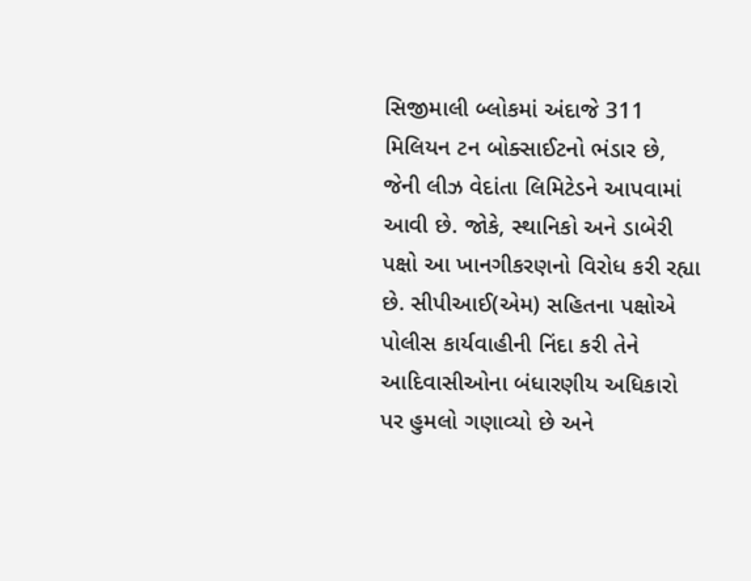સિજીમાલી બ્લોકમાં અંદાજે 311 મિલિયન ટન બોક્સાઈટનો ભંડાર છે, જેની લીઝ વેદાંતા લિમિટેડને આપવામાં આવી છે. જોકે, સ્થાનિકો અને ડાબેરી પક્ષો આ ખાનગીકરણનો વિરોધ કરી રહ્યા છે. સીપીઆઈ(એમ) સહિતના પક્ષોએ પોલીસ કાર્યવાહીની નિંદા કરી તેને આદિવાસીઓના બંધારણીય અધિકારો પર હુમલો ગણાવ્યો છે અને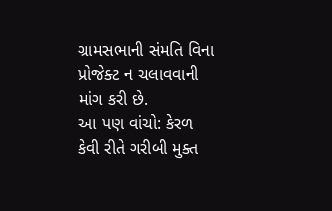ગ્રામસભાની સંમતિ વિના પ્રોજેક્ટ ન ચલાવવાની માંગ કરી છે.
આ પણ વાંચો: કેરળ કેવી રીતે ગરીબી મુક્ત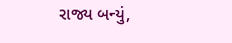રાજ્ય બન્યું,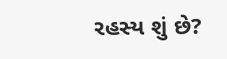રહસ્ય શું છે?